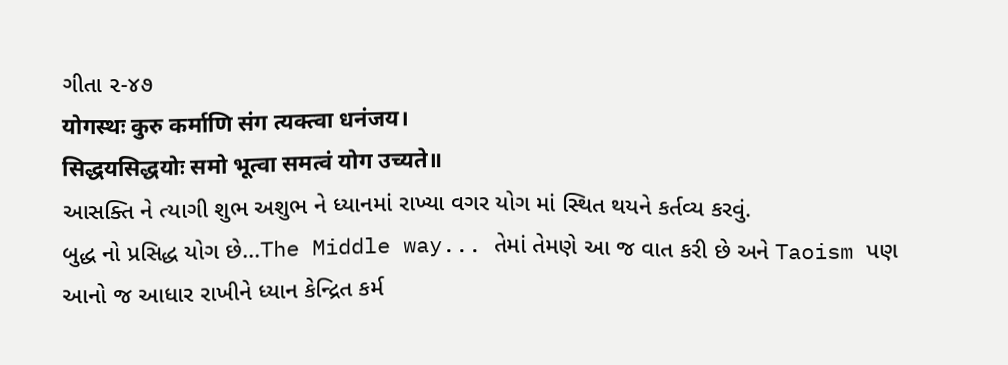ગીતા ૨-૪૭
योगस्थः कुरु कर्माणि संग त्यक्त्वा धनंजय।
सिद्धयसिद्धयोः समो भूत्वा समत्वं योग उच्यते॥
આસક્તિ ને ત્યાગી શુભ અશુભ ને ધ્યાનમાં રાખ્યા વગર યોગ માં સ્થિત થયને કર્તવ્ય કરવું.
બુદ્ધ નો પ્રસિદ્ધ યોગ છે...The Middle way... તેમાં તેમણે આ જ વાત કરી છે અને Taoism પણ આનો જ આધાર રાખીને ધ્યાન કેન્દ્રિત કર્મ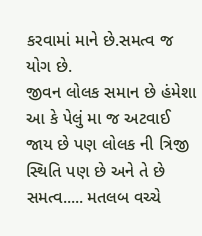કરવામાં માને છે.સમત્વ જ યોગ છે.
જીવન લોલક સમાન છે હંમેશા આ કે પેલું મા જ અટવાઈ જાય છે પણ લોલક ની ત્રિજી સ્થિતિ પણ છે અને તે છે સમત્વ..... મતલબ વચ્ચે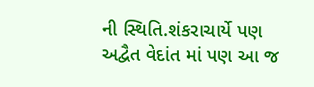ની સ્થિતિ.શંકરાચાર્યે પણ અદ્વૈત વેદાંત માં પણ આ જ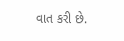વાત કરી છે.